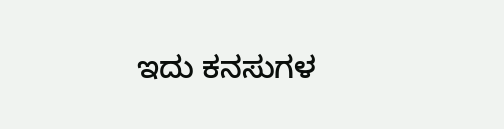ಇದು ಕನಸುಗಳ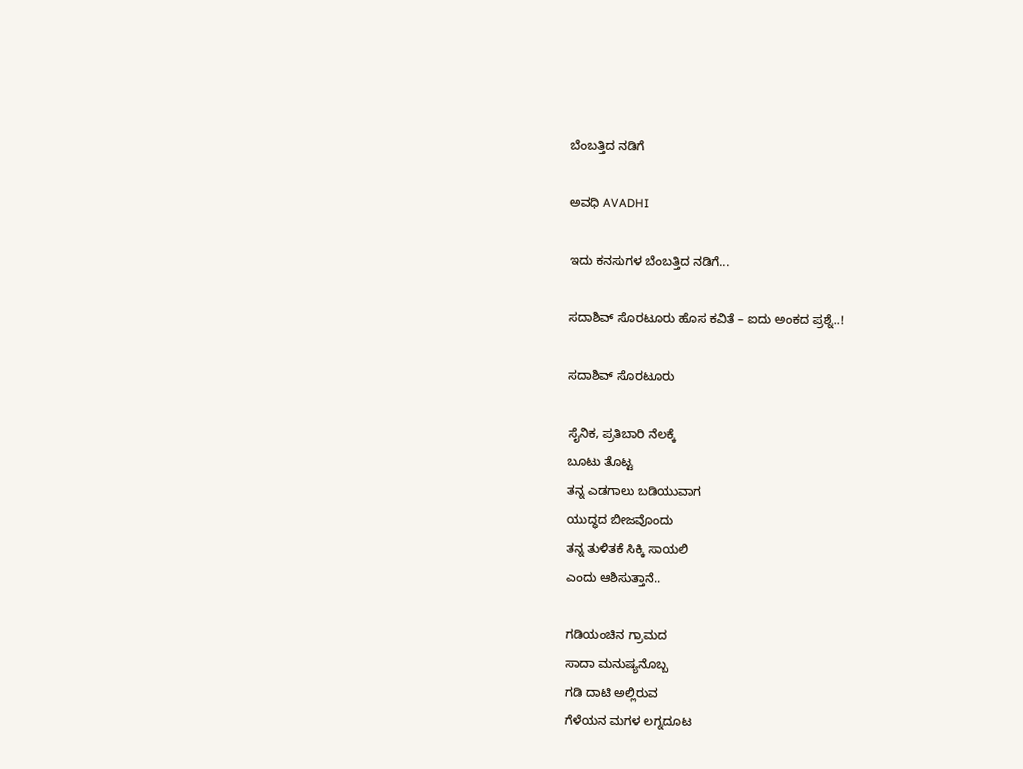ಬೆಂಬತ್ತಿದ ನಡಿಗೆ‍

ಅವಧಿ AVADHI

ಇದು ಕನಸುಗಳ ಬೆಂಬತ್ತಿದ ನಡಿಗೆ...

ಸದಾಶಿವ್ ಸೊರಟೂರು ಹೊಸ ಕವಿತೆ – ಐದು ಅಂಕದ ಪ್ರಶ್ನೆ..!

ಸದಾಶಿವ್ ಸೊರಟೂರು

ಸೈನಿಕ, ಪ್ರತಿಬಾರಿ ನೆಲಕ್ಕೆ
ಬೂಟು ತೊಟ್ಟ
ತನ್ನ ಎಡಗಾಲು ಬಡಿಯುವಾಗ
ಯುದ್ಧದ ಬೀಜವೊಂದು
ತನ್ನ ತುಳಿತಕೆ ಸಿಕ್ಕಿ ಸಾಯಲಿ
ಎಂದು ಆಶಿಸುತ್ತಾನೆ..

ಗಡಿಯಂಚಿನ ಗ್ರಾಮದ
ಸಾದಾ ಮನುಷ್ಯನೊಬ್ಬ
ಗಡಿ ದಾಟಿ ಅಲ್ಲಿರುವ
ಗೆಳೆಯನ ಮಗಳ ಲಗ್ನದೂಟ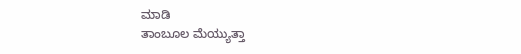ಮಾಡಿ
ತಾಂಬೂಲ ಮೆಯ್ಯುತ್ತಾ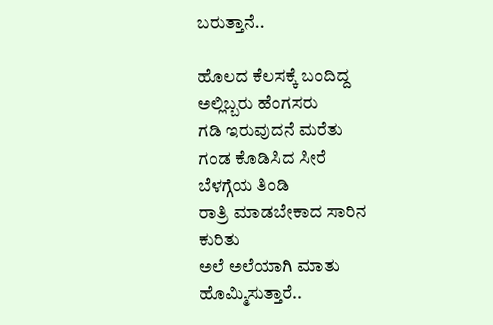ಬರುತ್ತಾನೆ..

ಹೊಲದ ಕೆಲಸಕ್ಕೆ ಬಂದಿದ್ದ
ಅಲ್ಲಿಬ್ಬರು ಹೆಂಗಸರು
ಗಡಿ ಇರುವುದನೆ ಮರೆತು
ಗಂಡ ಕೊಡಿಸಿದ ಸೀರೆ
ಬೆಳಗ್ಗೆಯ ತಿಂಡಿ
ರಾತ್ರಿ ಮಾಡಬೇಕಾದ ಸಾರಿನ
ಕುರಿತು
ಅಲೆ ಅಲೆಯಾಗಿ ಮಾತು
ಹೊಮ್ಮಿಸುತ್ತಾರೆ..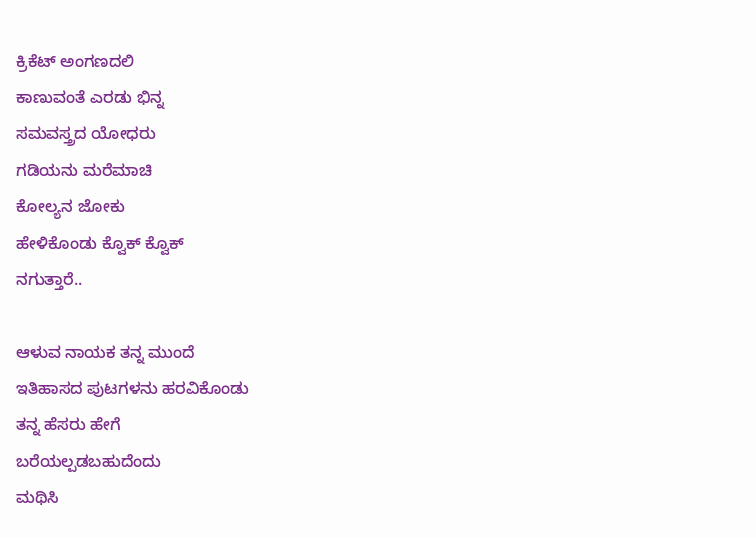ಕ್ರಿಕೆಟ್ ಅಂಗಣದಲಿ
ಕಾಣುವಂತೆ ಎರಡು ಭಿನ್ನ
ಸಮವಸ್ತ್ರದ ಯೋಧರು
ಗಡಿಯನು ಮರೆಮಾಚಿ
ಕೋಲ್ಯನ ಜೋಕು
ಹೇಳಿಕೊಂಡು ಕ್ವೊಕ್ ಕ್ವೊಕ್
ನಗುತ್ತಾರೆ..

ಆಳುವ ನಾಯಕ ತನ್ನ ಮುಂದೆ
ಇತಿಹಾಸದ ಪುಟಗಳನು ಹರವಿಕೊಂಡು
ತನ್ನ ಹೆಸರು ಹೇಗೆ
ಬರೆಯಲ್ಪಡಬಹುದೆಂದು
ಮಥಿಸಿ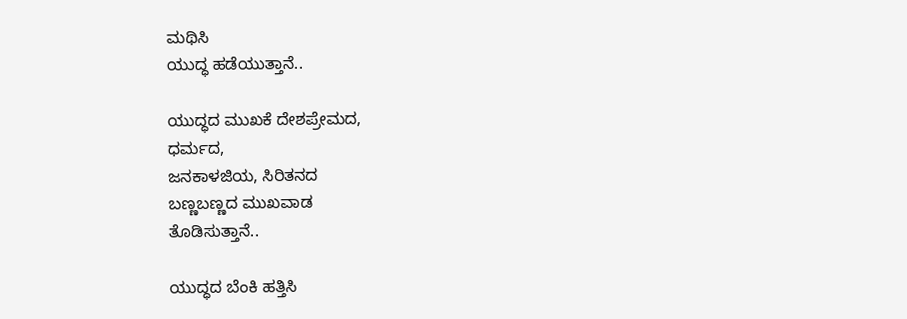ಮಥಿಸಿ
ಯುದ್ಧ ಹಡೆಯುತ್ತಾನೆ..

ಯುದ್ಧದ ಮುಖಕೆ ದೇಶಪ್ರೇಮದ,
ಧರ್ಮದ,
ಜನಕಾಳಜಿಯ, ಸಿರಿತನದ
ಬಣ್ಣಬಣ್ಣದ ಮುಖವಾಡ
ತೊಡಿಸುತ್ತಾನೆ..

ಯುದ್ಧದ ಬೆಂಕಿ ಹತ್ತಿಸಿ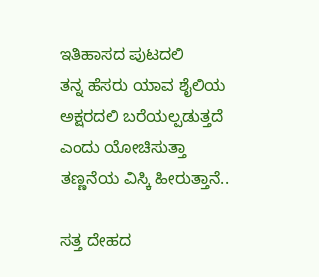ಇತಿಹಾಸದ ಪುಟದಲಿ
ತನ್ನ ಹೆಸರು ಯಾವ ಶೈಲಿಯ
ಅಕ್ಷರದಲಿ ಬರೆಯಲ್ಪಡುತ್ತದೆ
ಎಂದು ಯೋಚಿಸುತ್ತಾ
ತಣ್ಣನೆಯ ವಿಸ್ಕಿ ಹೀರುತ್ತಾನೆ..

ಸತ್ತ ದೇಹದ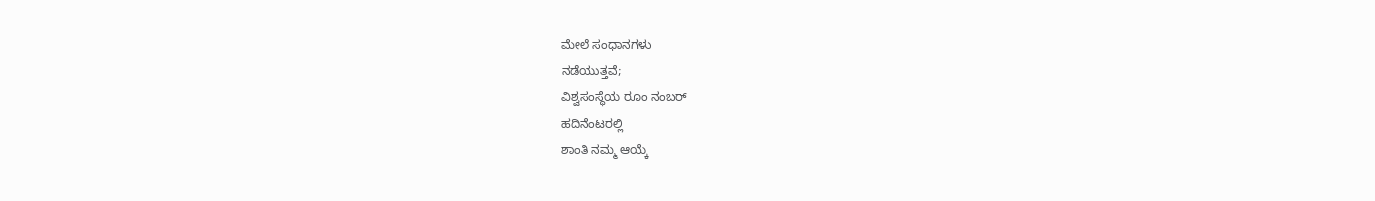ಮೇಲೆ ಸಂಧಾನಗಳು
ನಡೆಯುತ್ತವೆ;
ವಿಶ್ವಸಂಸ್ಥೆಯ ರೂಂ ನಂಬರ್
ಹದಿನೆಂಟರಲ್ಲಿ
ಶಾಂತಿ ನಮ್ಮ ಆಯ್ಕೆ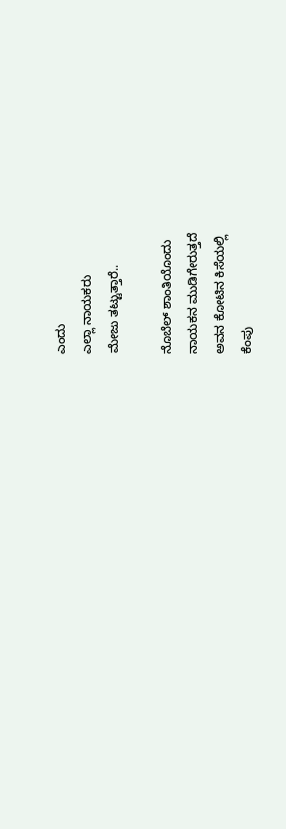ಎಂದು
ಎಲ್ಲಾ ನಾಯಕರು
ಮೇಜು ತಟ್ಟುತ್ತಾರೆ..

ನೊಬೆಲ್ ಶಾಂತಿಯೊಂದು
ನಾಯಕನ ಮುಡಿಗೇರುತ್ತದೆ
ಅವನ ಕೋಟಿನ ಕಿಸೆಯಲ್ಲಿ
ಕೆಂಪು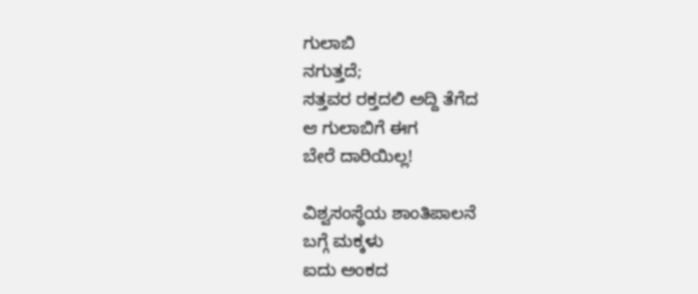ಗುಲಾಬಿ
ನಗುತ್ತದೆ;
ಸತ್ತವರ ರಕ್ತದಲಿ ಅದ್ದಿ ತೆಗೆದ
ಆ ಗುಲಾಬಿಗೆ ಈಗ
ಬೇರೆ ದಾರಿಯಿಲ್ಲ!

ವಿಶ್ವಸಂಸ್ಥೆಯ ಶಾಂತಿಪಾಲನೆ
ಬಗ್ಗೆ ಮಕ್ಕಳು
ಐದು ಅಂಕದ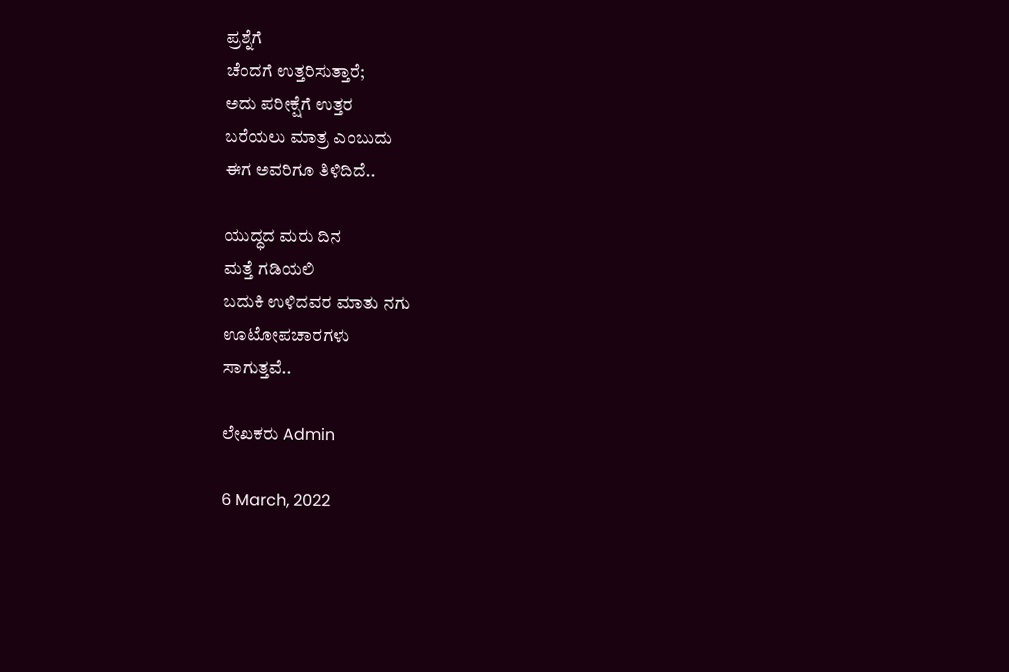ಪ್ರಶ್ನೆಗೆ
ಚೆಂದಗೆ ಉತ್ತರಿಸುತ್ತಾರೆ;
ಅದು ಪರೀಕ್ಷೆಗೆ ಉತ್ತರ
ಬರೆಯಲು ಮಾತ್ರ ಎಂಬುದು
ಈಗ ಅವರಿಗೂ ತಿಳಿದಿದೆ..

ಯುದ್ಧದ ಮರು ದಿನ
ಮತ್ತೆ ಗಡಿಯಲಿ
ಬದುಕಿ ಉಳಿದವರ ಮಾತು ನಗು
ಊಟೋಪಚಾರಗಳು
ಸಾಗುತ್ತವೆ..

ಲೇಖಕರು Admin

6 March, 2022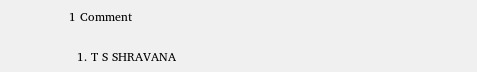1 Comment

  1. T S SHRAVANA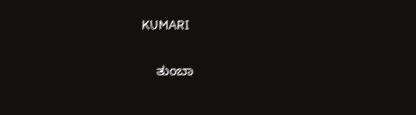KUMARI

    ತುಂಬಾ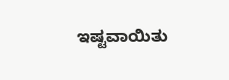ಇಷ್ಟವಾಯಿತು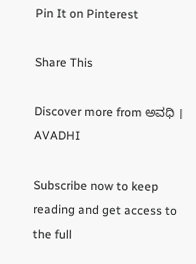Pin It on Pinterest

Share This

Discover more from ಅವಧಿ । AVADHI

Subscribe now to keep reading and get access to the full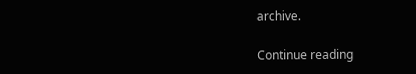archive.

Continue reading